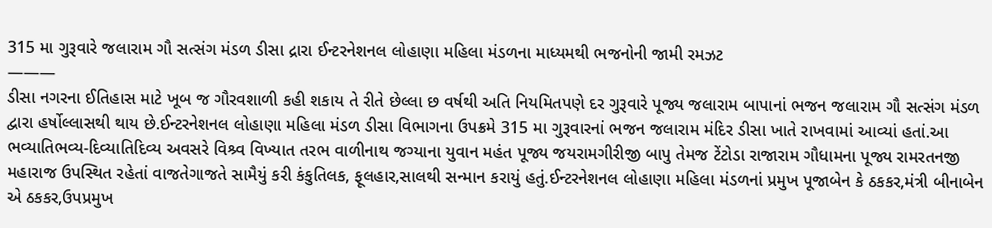315 મા ગુરૂવારે જલારામ ગૌ સત્સંગ મંડળ ડીસા દ્રારા ઈન્ટરનેશનલ લોહાણા મહિલા મંડળના માધ્યમથી ભજનોની જામી રમઝટ
———
ડીસા નગરના ઈતિહાસ માટે ખૂબ જ ગૌરવશાળી કહી શકાય તે રીતે છેલ્લા છ વર્ષથી અતિ નિયમિતપણે દર ગુરૂવારે પૂજ્ય જલારામ બાપાનાં ભજન જલારામ ગૌ સત્સંગ મંડળ દ્વારા હર્ષોલ્લાસથી થાય છે.ઈન્ટરનેશનલ લોહાણા મહિલા મંડળ ડીસા વિભાગના ઉપક્રમે 315 મા ગુરૂવારનાં ભજન જલારામ મંદિર ડીસા ખાતે રાખવામાં આવ્યાં હતાં.આ ભવ્યાતિભવ્ય-દિવ્યાતિદિવ્ય અવસરે વિશ્ર્વ વિખ્યાત તરભ વાળીનાથ જગ્યાના યુવાન મહંત પૂજ્ય જયરામગીરીજી બાપુ તેમજ ટેંટોડા રાજારામ ગૌધામના પૂજ્ય રામરતનજી મહારાજ ઉપસ્થિત રહેતાં વાજતેગાજતે સામૈયું કરી કંકુતિલક, ફૂલહાર,સાલથી સન્માન કરાયું હતું.ઈન્ટરનેશનલ લોહાણા મહિલા મંડળનાં પ્રમુખ પૂજાબેન કે ઠકકર,મંત્રી બીનાબેન એ ઠકકર,ઉપપ્રમુખ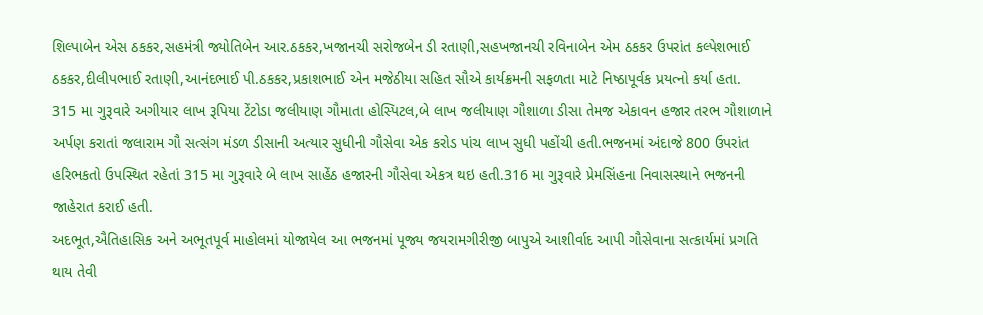શિલ્પાબેન એસ ઠકકર,સહમંત્રી જ્યોતિબેન આર.ઠકકર,ખજાનચી સરોજબેન ડી રતાણી,સહખજાનચી રવિનાબેન એમ ઠકકર ઉપરાંત કલ્પેશભાઈ ઠકકર,દીલીપભાઈ રતાણી,આનંદભાઈ પી.ઠકકર,પ્રકાશભાઈ એન મજેઠીયા સહિત સૌએ કાર્યક્રમની સફળતા માટે નિષ્ઠાપૂર્વક પ્રયત્નો કર્યા હતા.
315 મા ગુરૂવારે અગીયાર લાખ રૂપિયા ટેંટોડા જલીયાણ ગૌમાતા હોસ્પિટલ,બે લાખ જલીયાણ ગૌશાળા ડીસા તેમજ એકાવન હજાર તરભ ગૌશાળાને અર્પણ કરાતાં જલારામ ગૌ સત્સંગ મંડળ ડીસાની અત્યાર સુધીની ગૌસેવા એક કરોડ પાંચ લાખ સુધી પહોંચી હતી.ભજનમાં અંદાજે 800 ઉપરાંત હરિભકતો ઉપસ્થિત રહેતાં 315 મા ગુરૂવારે બે લાખ સાહેંઠ હજારની ગૌસેવા એકત્ર થઇ હતી.316 મા ગુરૂવારે પ્રેમસિંહના નિવાસસ્થાને ભજનની જાહેરાત કરાઈ હતી.
અદભૂત,ઐતિહાસિક અને અભૂતપૂર્વ માહોલમાં યોજાયેલ આ ભજનમાં પૂજ્ય જયરામગીરીજી બાપુએ આશીર્વાદ આપી ગૌસેવાના સત્કાર્યમાં પ્રગતિ થાય તેવી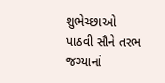શુભેચ્છાઓ પાઠવી સૌને તરભ જગ્યાનાં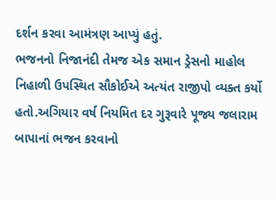દર્શન કરવા આમંત્રણ આપ્યું હતું.
ભજનનો નિજાનંદી તેમજ એક સમાન ડ્રેસનો માહોલ નિહાળી ઉપસ્થિત સૌકોઈએ અત્યંત રાજીપો વ્યક્ત કર્યો હતો.અગિયાર વર્ષ નિયમિત દર ગુરૂવારે પૂજ્ય જલારામ બાપાનાં ભજન કરવાનો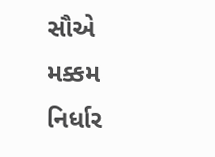સૌએ મક્કમ નિર્ધાર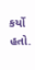કર્યો હતો.